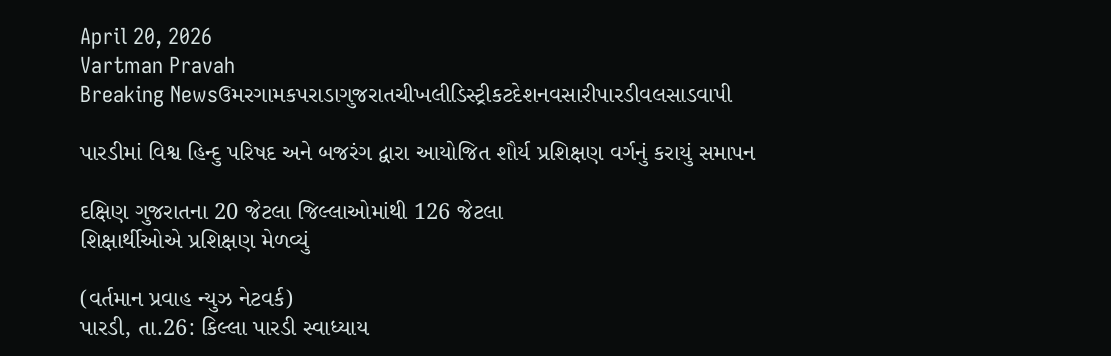April 20, 2026
Vartman Pravah
Breaking Newsઉમરગામકપરાડાગુજરાતચીખલીડિસ્ટ્રીકટદેશનવસારીપારડીવલસાડવાપી

પારડીમાં વિશ્વ હિન્‍દુ પરિષદ અને બજરંગ દ્વારા આયોજિત શૌર્ય પ્રશિક્ષણ વર્ગનું કરાયું સમાપન

દક્ષિણ ગુજરાતના 20 જેટલા જિલ્લાઓમાંથી 126 જેટલા
શિક્ષાર્થીઓએ પ્રશિક્ષણ મેળવ્‍યું

(વર્તમાન પ્રવાહ ન્‍યુઝ નેટવર્ક)
પારડી, તા.26: કિલ્લા પારડી સ્‍વાધ્‍યાય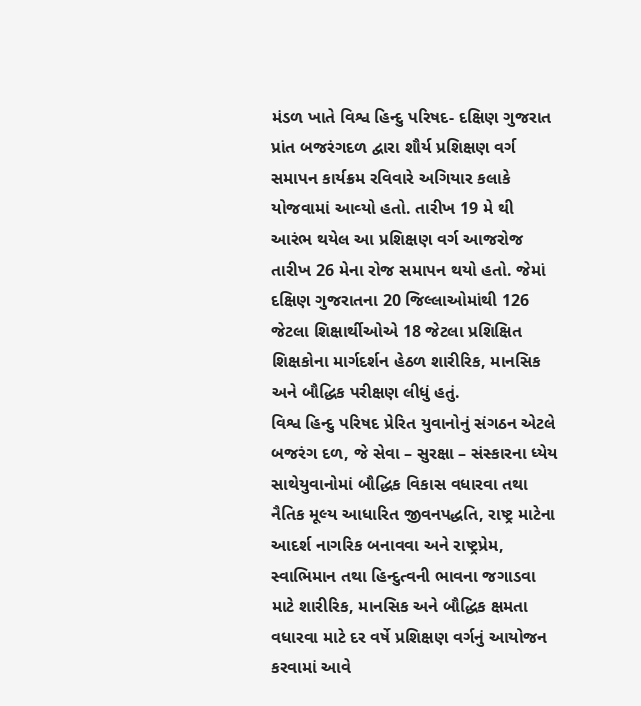મંડળ ખાતે વિશ્વ હિન્‍દુ પરિષદ- દક્ષિણ ગુજરાત પ્રાંત બજરંગદળ દ્વારા શૌર્ય પ્રશિક્ષણ વર્ગ સમાપન કાર્યક્રમ રવિવારે અગિયાર કલાકે યોજવામાં આવ્‍યો હતો. તારીખ 19 મે થી આરંભ થયેલ આ પ્રશિક્ષણ વર્ગ આજરોજ તારીખ 26 મેના રોજ સમાપન થયો હતો. જેમાં દક્ષિણ ગુજરાતના 20 જિલ્લાઓમાંથી 126 જેટલા શિક્ષાર્થીઓએ 18 જેટલા પ્રશિક્ષિત શિક્ષકોના માર્ગદર્શન હેઠળ શારીરિક, માનસિક અને બૌદ્ધિક પરીક્ષણ લીધું હતું.
વિશ્વ હિન્‍દુ પરિષદ પ્રેરિત યુવાનોનું સંગઠન એટલે બજરંગ દળ, જે સેવા – સુરક્ષા – સંસ્‍કારના ધ્‍યેય સાથેયુવાનોમાં બૌદ્ધિક વિકાસ વધારવા તથા નૈતિક મૂલ્‍ય આધારિત જીવનપદ્ધતિ, રાષ્‍ટ્ર માટેના આદર્શ નાગરિક બનાવવા અને રાષ્‍ટ્રપ્રેમ, સ્‍વાભિમાન તથા હિન્‍દુત્‍વની ભાવના જગાડવા માટે શારીરિક, માનસિક અને બૌદ્ધિક ક્ષમતા વધારવા માટે દર વર્ષે પ્રશિક્ષણ વર્ગનું આયોજન કરવામાં આવે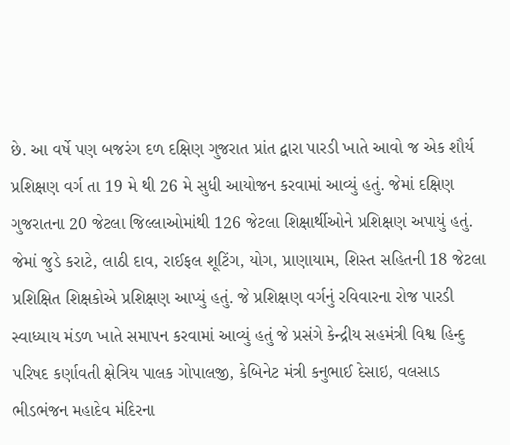છે. આ વર્ષે પણ બજરંગ દળ દક્ષિણ ગુજરાત પ્રાંત દ્વારા પારડી ખાતે આવો જ એક શૌર્ય પ્રશિક્ષણ વર્ગ તા 19 મે થી 26 મે સુધી આયોજન કરવામાં આવ્‍યું હતું. જેમાં દક્ષિણ ગુજરાતના 20 જેટલા જિલ્લાઓમાંથી 126 જેટલા શિક્ષાર્થીઓને પ્રશિક્ષણ અપાયું હતું. જેમાં જુડે કરાટે, લાઠી દાવ, રાઈફલ શૂટિંગ, યોગ, પ્રાણાયામ, શિસ્‍ત સહિતની 18 જેટલા પ્રશિક્ષિત શિક્ષકોએ પ્રશિક્ષણ આપ્‍યું હતું. જે પ્રશિક્ષણ વર્ગનું રવિવારના રોજ પારડી સ્‍વાધ્‍યાય મંડળ ખાતે સમાપન કરવામાં આવ્‍યું હતું જે પ્રસંગે કેન્‍દ્રીય સહમંત્રી વિશ્વ હિન્‍દુ પરિષદ કર્ણાવતી ક્ષેત્રિય પાલક ગોપાલજી, કેબિનેટ મંત્રી કનુભાઈ દેસાઇ, વલસાડ ભીડભંજન મહાદેવ મંદિરના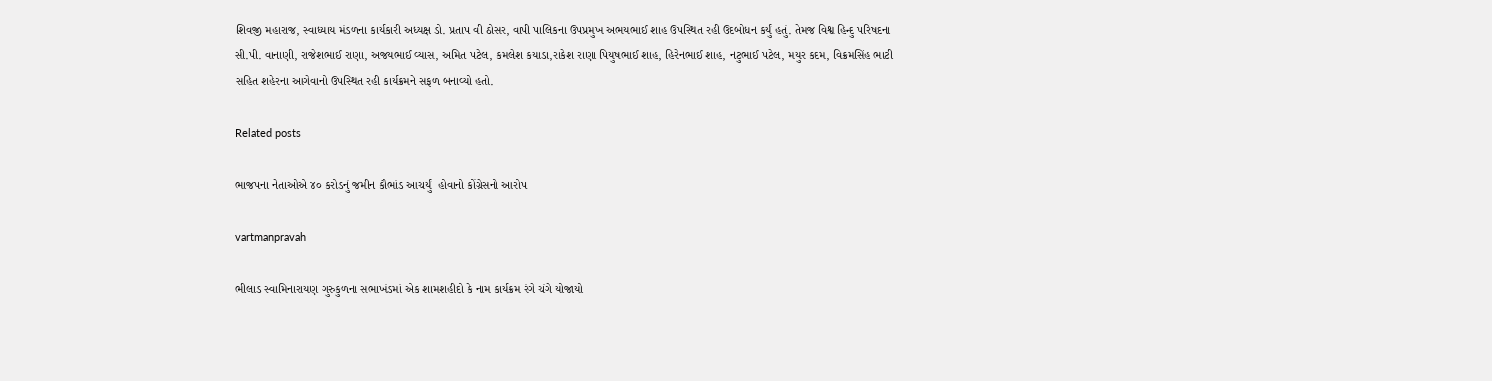શિવજી મહારાજ, સ્‍વાધ્‍યાય મંડળના કાર્યકારી અધ્‍યક્ષ ડો. પ્રતાપ વી ઠોસર, વાપી પાલિકના ઉપપ્રમુખ અભયભાઈ શાહ ઉપસ્‍થિત રહી ઉદબોધન કર્યું હતું. તેમજ વિશ્વ હિન્‍દુ પરિષદના સી.પી. વાનાણી, રાજેશભાઈ રાણા, અજયભાઈ વ્‍યાસ, અમિત પટેલ, કમલેશ કયાડા,રાકેશ રાણા પિયુષભાઈ શાહ, હિરેનભાઈ શાહ, નટુભાઈ પટેલ, મયુર કદમ, વિક્રમસિંહ ભાટી સહિત શહેરના આગેવાનો ઉપસ્‍થિત રહી કાર્યક્રમને સફળ બનાવ્‍યો હતો.

Related posts

ભાજપના નેતાઓએ ૪૦ કરોડનું જમીન કૌભાંડ આચર્યું  હોવાનો કોંગ્રેસનો આરોપ

vartmanpravah

ભીલાડ સ્‍વામિનારાયણ ગુરુકુળના સભાખંડમાં એક શામશહીદો કે નામ કાર્યક્રમ રંગે ચંગે યોજાયો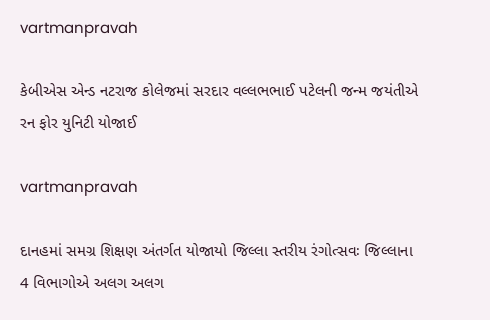vartmanpravah

કેબીએસ એન્‍ડ નટરાજ કોલેજમાં સરદાર વલ્લભભાઈ પટેલની જન્‍મ જયંતીએ રન ફોર યુનિટી યોજાઈ

vartmanpravah

દાનહમાં સમગ્ર શિક્ષણ અંતર્ગત યોજાયો જિલ્લા સ્‍તરીય રંગોત્‍સવઃ જિલ્લાના 4 વિભાગોએ અલગ અલગ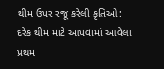થીમ ઉપર રજૂ કરેલી કૃતિઓ: દરેક થીમ માટે આપવામાં આવેલા પ્રથમ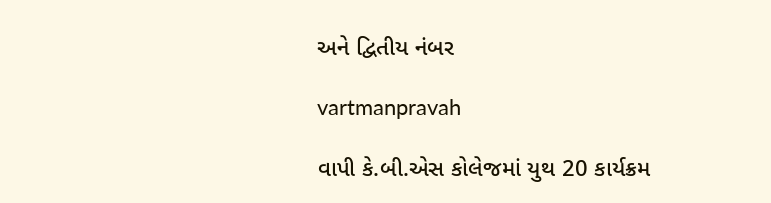અને દ્વિતીય નંબર

vartmanpravah

વાપી કે.બી.એસ કોલેજમાં યુથ 20 કાર્યક્રમ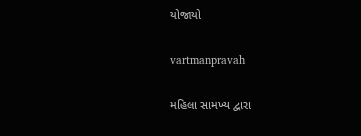યોજાયો

vartmanpravah

મહિલા સામખ્ય દ્વારા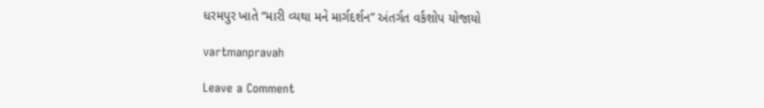ધરમપુર ખાતે “મારી વ્યથા મને માર્ગદર્શન” અંતર્ગત વર્કશોપ યોજાયો

vartmanpravah

Leave a Comment